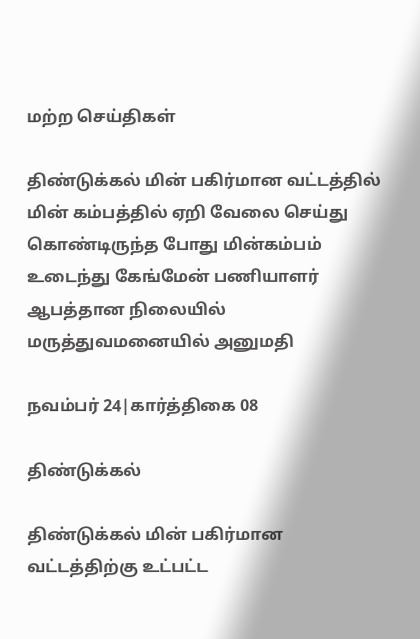மற்ற செய்திகள்

திண்டுக்கல் மின் பகிர்மான வட்டத்தில் மின் கம்பத்தில் ஏறி வேலை செய்து கொண்டிருந்த போது மின்கம்பம் உடைந்து கேங்மேன் பணியாளர் ஆபத்தான நிலையில் மருத்துவமனையில் அனுமதி

நவம்பர் 24|கார்த்திகை 08

திண்டுக்கல்

திண்டுக்கல் மின் பகிர்மான வட்டத்திற்கு உட்பட்ட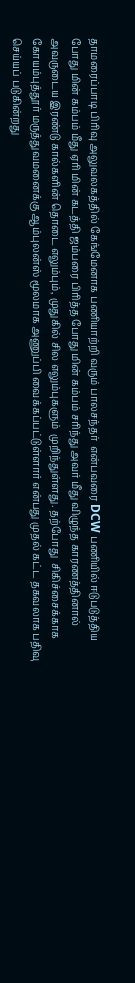தாமரைப்பாடி பிரிவு அலுவலகத்தில் கேங்மேனாக பணியாற்றி வரும் பாலசந்தர்  என்பவரை DCW பணியில் ஈடுபடுத்திய போது மின் கம்பம் மீது ஏரி மின் கடத்தி ஜம்பரை பிரித்த போது மின் கம்பம் சரிந்து அவர் மீது விழுந்த காரணத்தினால் அவருடைய இரண்டு கால்களின் தொடை எலும்பும், முதுகில் சில எலும்புகளும்  முறிந்துள்ளது. தற்போது  சிகிச்சைக்காக கோயம்புத்தூர் மருத்துவமனைக்கு ஆம்புலன்ஸ் மூலமாக அணுப்பி வைக்கப்பட்டுள்ளார் என்பது முதல் கட்ட தகவலாக பதிவு செய்யப் படுகின்றது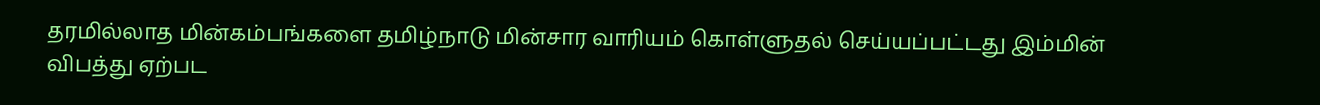தரமில்லாத மின்கம்பங்களை தமிழ்நாடு மின்சார வாரியம் கொள்ளுதல் செய்யப்பட்டது இம்மின் விபத்து ஏற்பட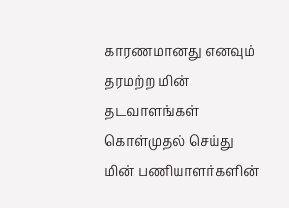காரணமானது எனவும் தரமற்ற மின் தடவாளங்கள் கொள்முதல் செய்து மின் பணியாளர்களின்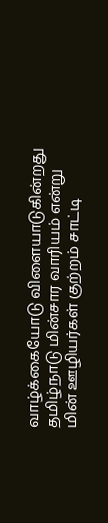வாழ்க்கையோடு விளையாடுகின்றது தமிழ்நாடு மின்சார வாரியம் என்று மின் ஊழியர்கள் குற்றம் சாட்டி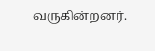வருகின்றனர்.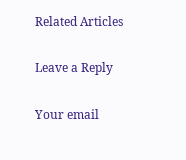Related Articles

Leave a Reply

Your email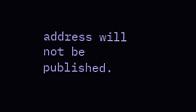address will not be published.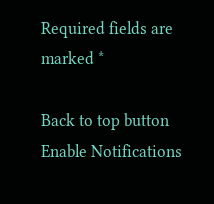Required fields are marked *

Back to top button
Enable Notifications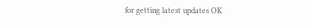for getting latest updates OK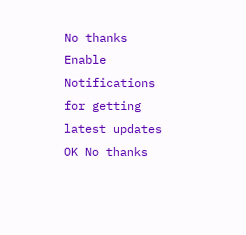No thanks
Enable Notifications for getting latest updates OK No thanks